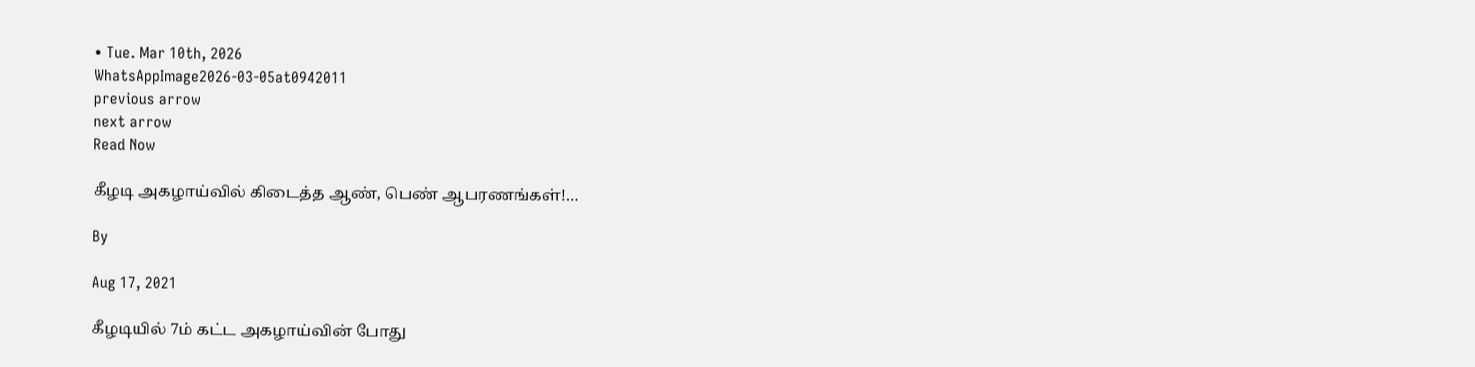• Tue. Mar 10th, 2026
WhatsAppImage2026-03-05at0942011
previous arrow
next arrow
Read Now

கீழடி அகழாய்வில் கிடைத்த ஆண், பெண் ஆபரணங்கள்!…

By

Aug 17, 2021

கீழடியில் 7ம் கட்ட அகழாய்வின் போது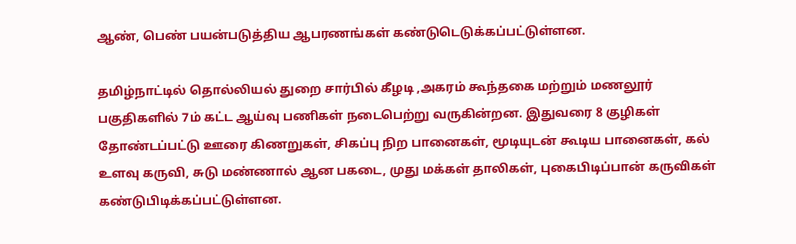ஆண், பெண் பயன்படுத்திய ஆபரணங்கள் கண்டுடெடுக்கப்பட்டுள்ளன.

தமிழ்நாட்டில் தொல்லியல் துறை சார்பில் கீழடி ,அகரம் கூந்தகை மற்றும் மணலூர் பகுதிகளில் 7ம் கட்ட ஆய்வு பணிகள் நடைபெற்று வருகின்றன. இதுவரை 8 குழிகள் தோண்டப்பட்டு ஊரை கிணறுகள், சிகப்பு நிற பானைகள், மூடியுடன் கூடிய பானைகள், கல் உளவு கருவி, சுடு மண்ணால் ஆன பகடை, முது மக்கள் தாலிகள், புகைபிடிப்பான் கருவிகள் கண்டுபிடிக்கப்பட்டுள்ளன.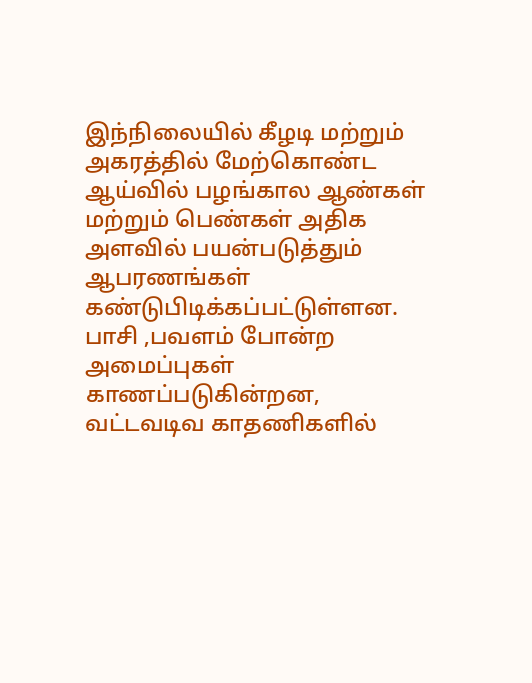இந்நிலையில் கீழடி மற்றும் அகரத்தில் மேற்கொண்ட ஆய்வில் பழங்கால ஆண்கள் மற்றும் பெண்கள் அதிக அளவில் பயன்படுத்தும் ஆபரணங்கள் கண்டுபிடிக்கப்பட்டுள்ளன. பாசி ,பவளம் போன்ற அமைப்புகள் காணப்படுகின்றன, வட்டவடிவ காதணிகளில்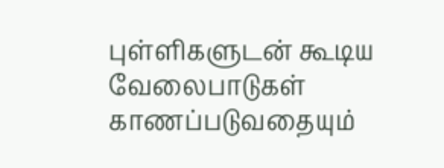புள்ளிகளுடன் கூடிய வேலைபாடுகள் காணப்படுவதையும்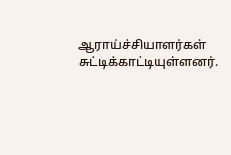ஆராய்ச்சியாளர்கள் சுட்டிக்காட்டியுள்ளனர்.